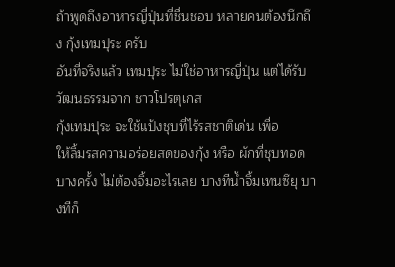ถ้าพูดถึงอาหารญี่ปุ่นที่ชื่นชอบ หลายคนต้องนึกถึง กุ้งเทมปุระ ครับ
อันที่จริงแล้ว เทมปุระ ไม่ใช่อาหารญี่ปุ่น แต่ได้รับวัฒนธรรมจาก ชาวโปรตุเกส
กุ้งเทมปุระ จะใช้แป้งชุบที่ไร้รสชาติเด่น เพื่อ
ให้ลิ้มรสความอร่อยสดของกุ้ง หรือ ผักที่ชุบทอด
บางครั้ง ไม่ต้องจิ้มอะไรเลย บางทีน้ำจิ้มเทนซึยุ บางทีก็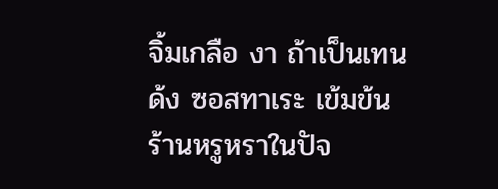จิ้มเกลือ งา ถ้าเป็นเทนด้ง ซอสทาเระ เข้มข้น
ร้านหรูหราในปัจ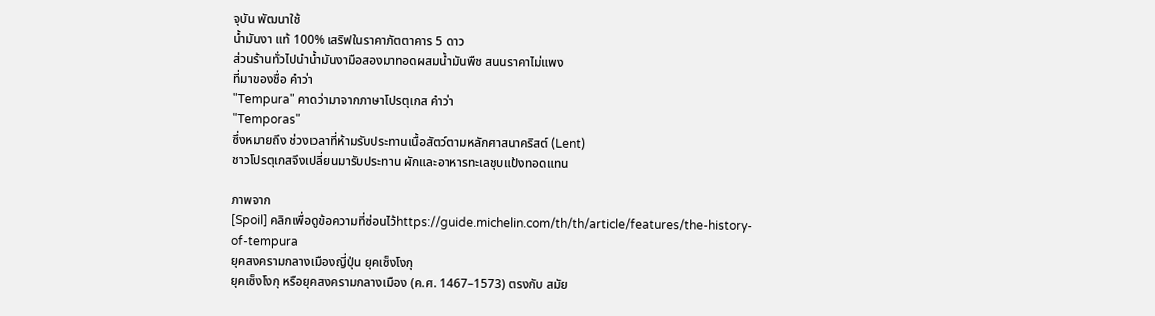จุบัน พัฒนาใช้
น้ำมันงา แท้ 100% เสริฟในราคาภัตตาคาร 5 ดาว
ส่วนร้านทั่วไปนำน้ำมันงามือสองมาทอดผสมน้ำมันพืช สนนราคาไม่แพง
ที่มาของชื่อ คำว่า
"Tempura" คาดว่ามาจากภาษาโปรตุเกส คำว่า
"Temporas"
ซึ่งหมายถึง ช่วงเวลาที่ห้ามรับประทานเนื้อสัตว์ตามหลักศาสนาคริสต์ (Lent)
ชาวโปรตุเกสจึงเปลี่ยนมารับประทาน ผักและอาหารทะเลชุบแป้งทอดแทน

ภาพจาก
[Spoil] คลิกเพื่อดูข้อความที่ซ่อนไว้https://guide.michelin.com/th/th/article/features/the-history-of-tempura
ยุคสงครามกลางเมืองญี่ปุ่น ยุคเซ็งโงกุ
ยุคเซ็งโงกุ หรือยุคสงครามกลางเมือง (ค.ศ. 1467–1573) ตรงกับ สมัย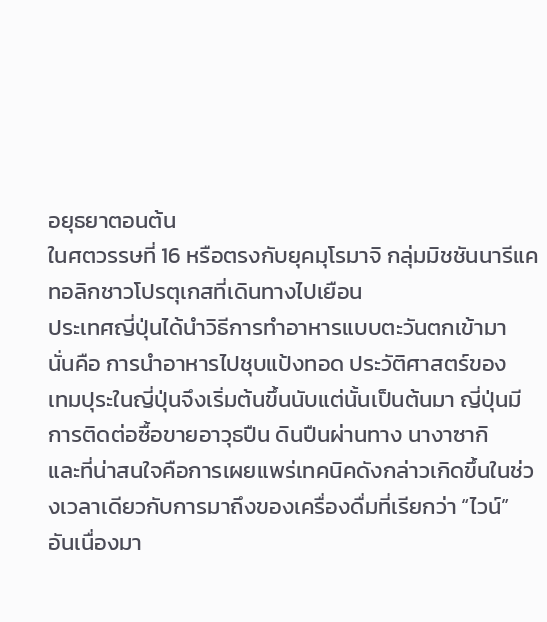อยุธยาตอนต้น
ในศตวรรษที่ 16 หรือตรงกับยุคมุโรมาจิ กลุ่มมิชชันนารีแคทอลิกชาวโปรตุเกสที่เดินทางไปเยือน
ประเทศญี่ปุ่นได้นำวิธีการทำอาหารแบบตะวันตกเข้ามา
นั่นคือ การนำอาหารไปชุบแป้งทอด ประวัติศาสตร์ของ
เทมปุระในญี่ปุ่นจึงเริ่มต้นขึ้นนับแต่นั้นเป็นต้นมา ญี่ปุ่นมีการติดต่อซื้อขายอาวุธปืน ดินปืนผ่านทาง นางาซากิ
และที่น่าสนใจคือการเผยแพร่เทคนิคดังกล่าวเกิดขึ้นในช่วงเวลาเดียวกับการมาถึงของเครื่องดื่มที่เรียกว่า “ไวน์”
อันเนื่องมา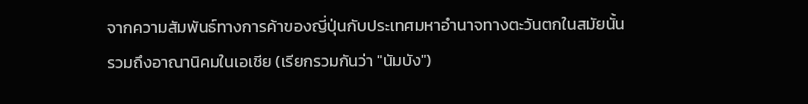จากความสัมพันธ์ทางการค้าของญี่ปุ่นกับประเทศมหาอำนาจทางตะวันตกในสมัยนั้น
รวมถึงอาณานิคมในเอเชีย (เรียกรวมกันว่า "นัมบัง")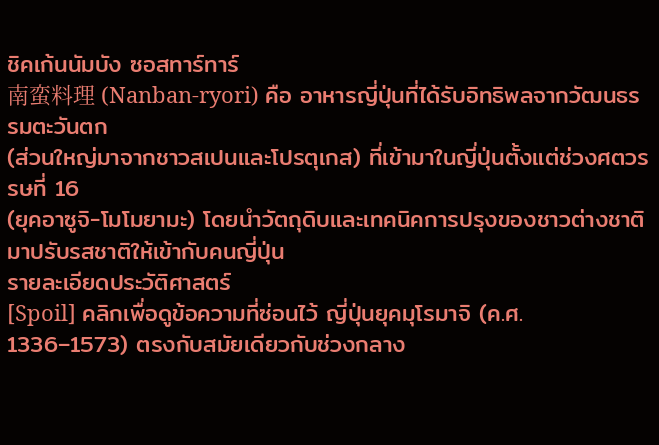ชิคเก้นนัมบัง ซอสทาร์ทาร์
南蛮料理 (Nanban-ryori) คือ อาหารญี่ปุ่นที่ได้รับอิทธิพลจากวัฒนธรรมตะวันตก
(ส่วนใหญ่มาจากชาวสเปนและโปรตุเกส) ที่เข้ามาในญี่ปุ่นตั้งแต่ช่วงศตวรรษที่ 16
(ยุคอาซูจิ-โมโมยามะ) โดยนำวัตถุดิบและเทคนิคการปรุงของชาวต่างชาติมาปรับรสชาติให้เข้ากับคนญี่ปุ่น
รายละเอียดประวัติศาสตร์
[Spoil] คลิกเพื่อดูข้อความที่ซ่อนไว้ ญี่ปุ่นยุคมุโรมาจิ (ค.ศ. 1336–1573) ตรงกับสมัยเดียวกับช่วงกลาง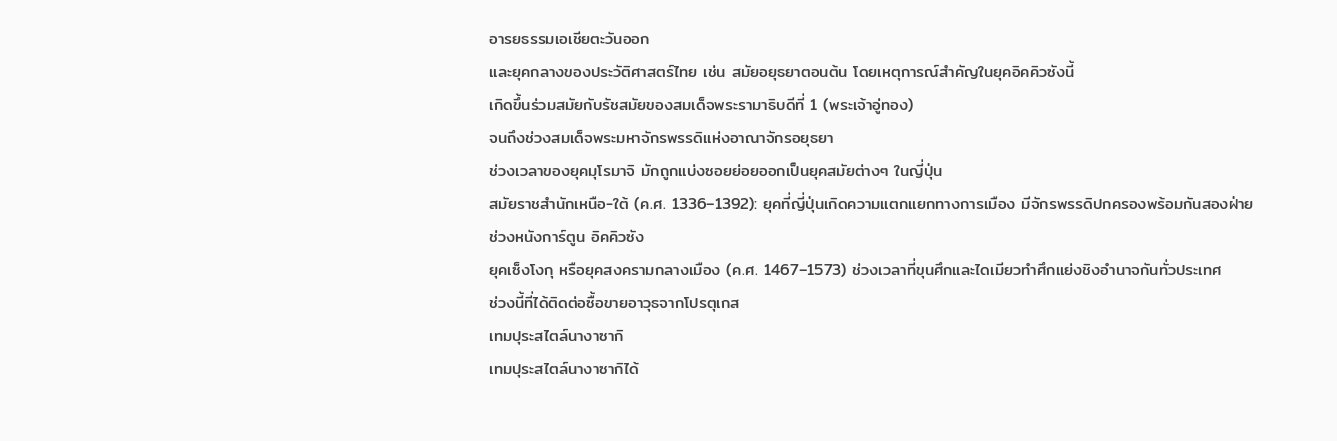อารยธรรมเอเชียตะวันออก
และยุคกลางของประวัติศาสตร์ไทย เช่น สมัยอยุธยาตอนต้น โดยเหตุการณ์สำคัญในยุคอิคคิวซังนี้
เกิดขึ้นร่วมสมัยกับรัชสมัยของสมเด็จพระรามาธิบดีที่ 1 (พระเจ้าอู่ทอง)
จนถึงช่วงสมเด็จพระมหาจักรพรรดิแห่งอาณาจักรอยุธยา
ช่วงเวลาของยุคมุโรมาจิ มักถูกแบ่งซอยย่อยออกเป็นยุคสมัยต่างๆ ในญี่ปุ่น
สมัยราชสำนักเหนือ-ใต้ (ค.ศ. 1336–1392): ยุคที่ญี่ปุ่นเกิดความแตกแยกทางการเมือง มีจักรพรรดิปกครองพร้อมกันสองฝ่าย
ช่วงหนังการ์ตูน อิคคิวซัง
ยุคเซ็งโงกุ หรือยุคสงครามกลางเมือง (ค.ศ. 1467–1573) ช่วงเวลาที่ขุนศึกและไดเมียวทำศึกแย่งชิงอำนาจกันทั่วประเทศ
ช่วงนี้ที่ได้ติดต่อซื้อขายอาวุธจากโปรตุเกส
เทมปุระสไตล์นางาซากิ
เทมปุระสไตล์นางาซากิได้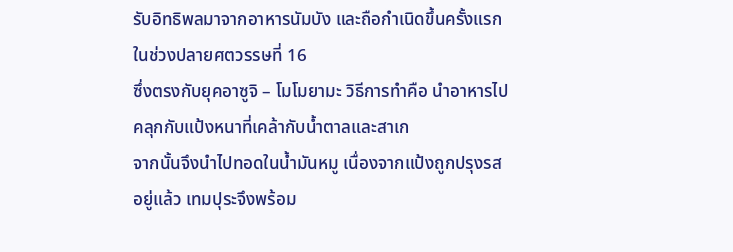รับอิทธิพลมาจากอาหารนัมบัง และถือกำเนิดขึ้นครั้งแรกในช่วงปลายศตวรรษที่ 16
ซึ่งตรงกับยุคอาซูจิ – โมโมยามะ วิธีการทำคือ นำอาหารไปคลุกกับแป้งหนาที่เคล้ากับน้ำตาลและสาเก
จากนั้นจึงนำไปทอดในน้ำมันหมู เนื่องจากแป้งถูกปรุงรสอยู่แล้ว เทมปุระจึงพร้อม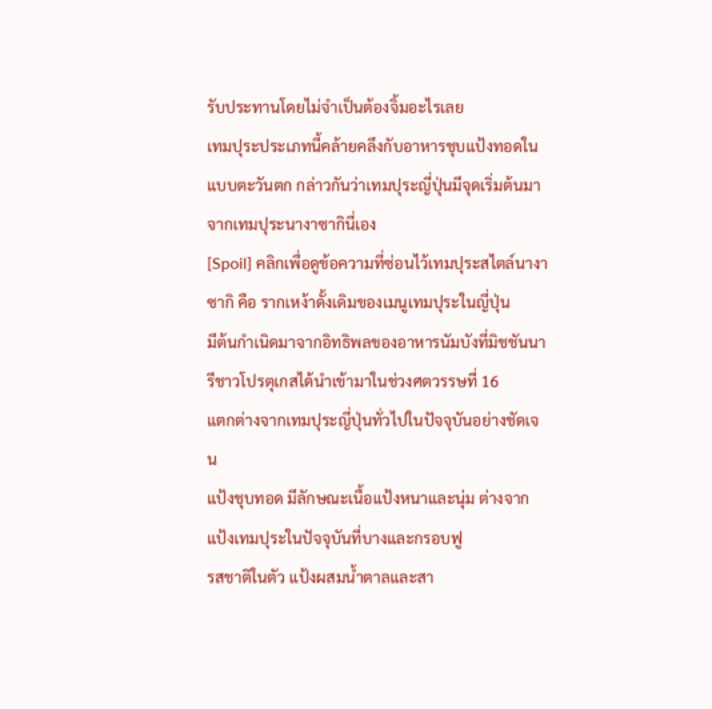รับประทานโดยไม่จำเป็นต้องจิ้มอะไรเลย
เทมปุระประเภทนี้คล้ายคลึงกับอาหารชุบแป้งทอดในแบบตะวันตก กล่าวกันว่าเทมปุระญี่ปุ่นมีจุดเริ่มต้นมาจากเทมปุระนางาซากินี่เอง
[Spoil] คลิกเพื่อดูข้อความที่ซ่อนไว้เทมปุระสไตล์นางาซากิ คือ รากเหง้าดั้งเดิมของเมนูเทมปุระในญี่ปุ่น
มีต้นกำเนิดมาจากอิทธิพลของอาหารนัมบังที่มิชชันนารีชาวโปรตุเกสได้นำเข้ามาในช่วงศตวรรษที่ 16
แตกต่างจากเทมปุระญี่ปุ่นทั่วไปในปัจจุบันอย่างชัดเจน
แป้งชุบทอด มีลักษณะเนื้อแป้งหนาและนุ่ม ต่างจากแป้งเทมปุระในปัจจุบันที่บางและกรอบฟู
รสชาติในตัว แป้งผสมน้ำตาลและสา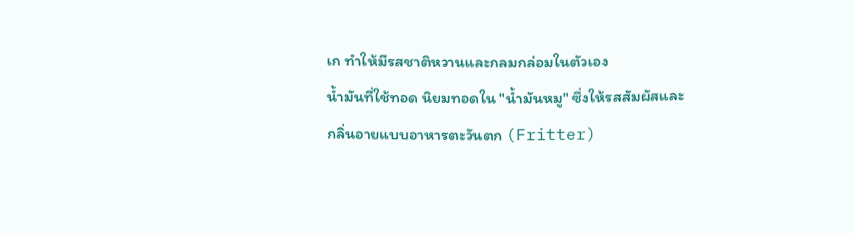เก ทำให้มีรสชาติหวานและกลมกล่อมในตัวเอง
น้ำมันที่ใช้ทอด นิยมทอดใน "น้ำมันหมู" ซึ่งให้รสสัมผัสและกลิ่นอายแบบอาหารตะวันตก (Fritter)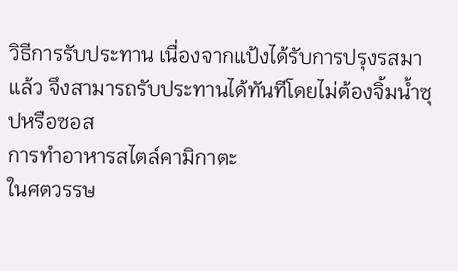วิธีการรับประทาน เนื่องจากแป้งได้รับการปรุงรสมาแล้ว จึงสามารถรับประทานได้ทันทีโดยไม่ต้องจิ้มน้ำซุปหรือซอส
การทำอาหารสไตล์คามิกาตะ
ในศตวรรษ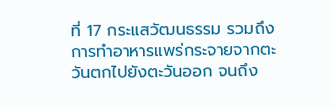ที่ 17 กระแสวัฒนธรรม รวมถึงการทำอาหารแพร่กระจายจากตะวันตกไปยังตะวันออก จนถึง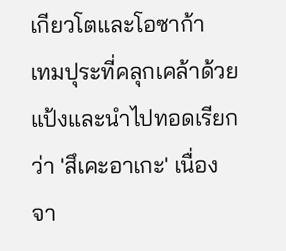เกียวโตและโอซาก้า
เทมปุระที่คลุกเคล้าด้วยแป้งและนำไปทอดเรียกว่า 'สึเคะอาเกะ' เนื่องจา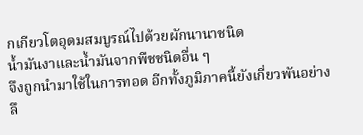กเกียวโตอุดมสมบูรณ์ไปด้วยผักนานาชนิด
น้ำมันงาและน้ำมันจากพืชชนิดอื่น ๆ
จึงถูกนำมาใช้ในการทอด อีกทั้งภูมิภาคนี้ยังเกี่ยวพันอย่างลึ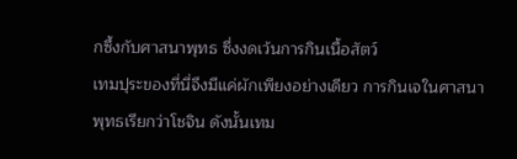กซึ้งกับศาสนาพุทธ ซึ่งงดเว้นการกินเนื้อสัตว์
เทมปุระของที่นี่จึงมีแค่ผักเพียงอย่างเดียว การกินเจในศาสนาพุทธเรียกว่าโชจิน ดังนั้นเทม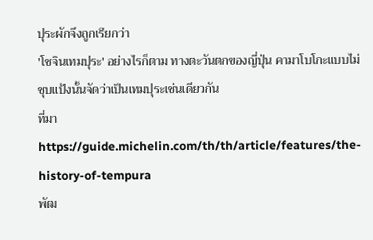ปุระผักจึงถูกเรียกว่า
'โชจินเทมปุระ' อย่างไรก็ตาม ทางตะวันตกของญี่ปุ่น คามาโบโกะแบบไม่ชุบแป้งนั้นจัดว่าเป็นเทมปุระเช่นเดียวกัน
ที่มา https://guide.michelin.com/th/th/article/features/the-history-of-tempura
พัฒ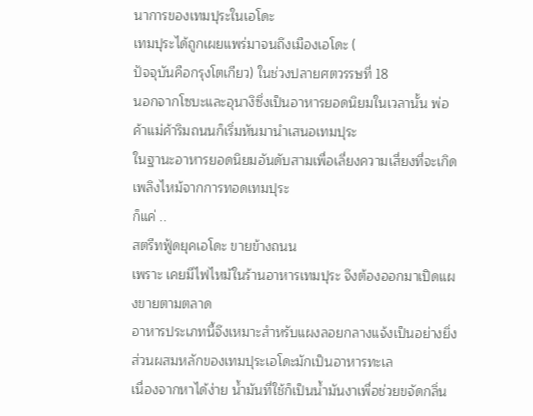นาการของเทมปุระในเอโดะ
เทมปุระได้ถูกเผยแพร่มาจนถึงเมืองเอโดะ (
ปัจจุบันคือกรุงโตเกียว) ในช่วงปลายศตวรรษที่ 18
นอกจากโซบะและอุนางิซึ่งเป็นอาหารยอดนิยมในเวลานั้น พ่อค้าแม่ค้าริมถนนก็เริ่มหันมานำเสนอเทมปุระ
ในฐานะอาหารยอดนิยมอันดับสามเพื่อเลี่ยงความเสี่ยงที่จะเกิดเพลิงไหม้จากการทอดเทมปุระ
ก็แค่ ..
สตรีทฟู้ดยุคเอโดะ ขายข้างถนน
เพราะ เคยมีไฟไหม้ในร้านอาหารเทมปุระ จึงต้องออกมาเปิดแผงขายตามตลาด
อาหารประเภทนี้จึงเหมาะสำหรับแผงลอยกลางแจ้งเป็นอย่างยิ่ง ส่วนผสมหลักของเทมปุระเอโดะมักเป็นอาหารทะเล
เนื่องจากหาได้ง่าย น้ำมันที่ใช้ก็เป็นน้ำมันงาเพื่อช่วยขจัดกลิ่น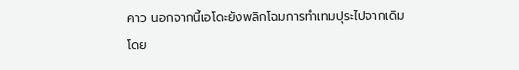คาว นอกจากนี้เอโดะยังพลิกโฉมการทำเทมปุระไปจากเดิม
โดย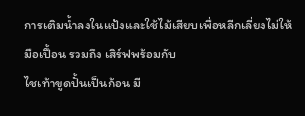การเติมน้ำลงในแป้งและใช้ไม้เสียบเพื่อหลีกเลี่ยงไม่ให้มือเปื้อน รวมถึง เสิร์ฟพร้อมกับ
ไชเท้าขูดปั้นเป็นก้อน มี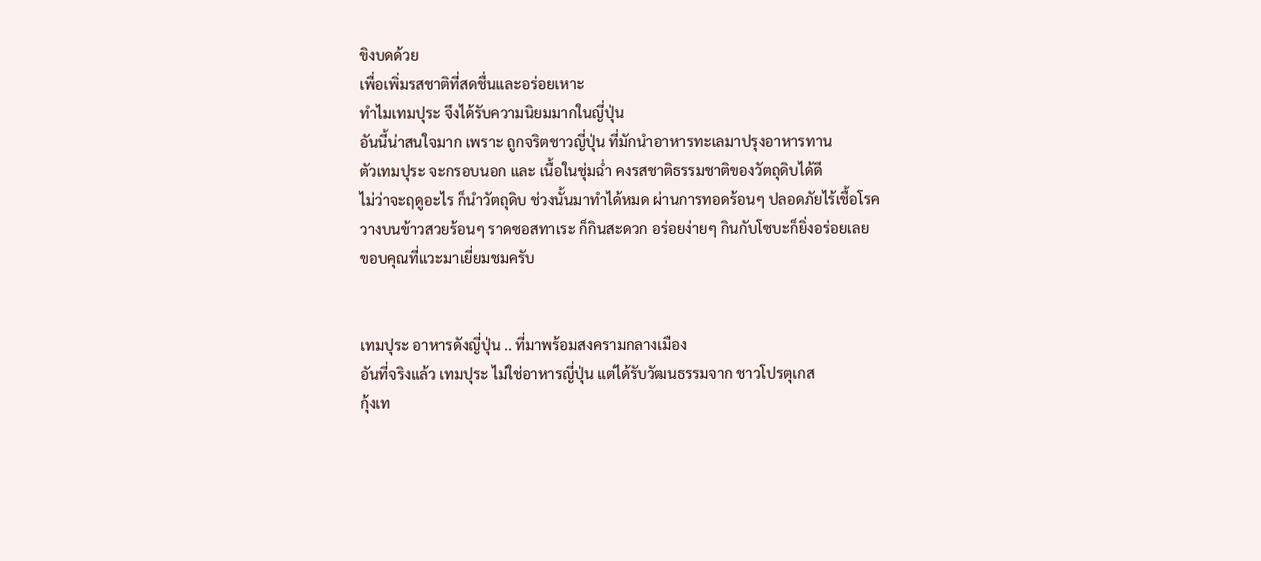ขิงบดด้วย
เพื่อเพิ่มรสชาติที่สดชื่นและอร่อยเหาะ
ทำไมเทมปุระ จึงได้รับความนิยมมากในญี่ปุ่น
อันนี้น่าสนใจมาก เพราะ ถูกจริตชาวญี่ปุ่น ที่มักนำอาหารทะเลมาปรุงอาหารทาน
ตัวเทมปุระ จะกรอบนอก และ เนื้อในชุ่มฉ่ำ คงรสชาติธรรมชาติของวัตถุดิบได้ดี
ไม่ว่าจะฤดูอะไร ก็นำวัตถุดิบ ช่วงนั้นมาทำได้หมด ผ่านการทอดร้อนๆ ปลอดภัยไร้เชื้อโรค
วางบนข้าวสวยร้อนๆ ราดซอสทาเระ ก็กินสะดวก อร่อยง่ายๆ กินกับโซบะก็ยิ่งอร่อยเลย
ขอบคุณที่แวะมาเยี่ยมชมครับ


เทมปุระ อาหารดังญี่ปุ่น .. ที่มาพร้อมสงครามกลางเมือง
อันที่จริงแล้ว เทมปุระ ไม่ใช่อาหารญี่ปุ่น แต่ได้รับวัฒนธรรมจาก ชาวโปรตุเกส
กุ้งเท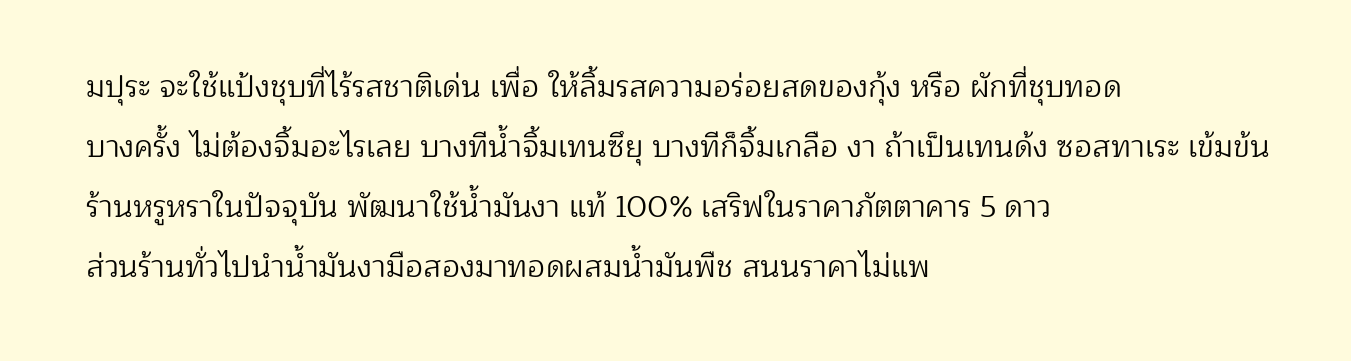มปุระ จะใช้แป้งชุบที่ไร้รสชาติเด่น เพื่อ ให้ลิ้มรสความอร่อยสดของกุ้ง หรือ ผักที่ชุบทอด
บางครั้ง ไม่ต้องจิ้มอะไรเลย บางทีน้ำจิ้มเทนซึยุ บางทีก็จิ้มเกลือ งา ถ้าเป็นเทนด้ง ซอสทาเระ เข้มข้น
ร้านหรูหราในปัจจุบัน พัฒนาใช้น้ำมันงา แท้ 100% เสริฟในราคาภัตตาคาร 5 ดาว
ส่วนร้านทั่วไปนำน้ำมันงามือสองมาทอดผสมน้ำมันพืช สนนราคาไม่แพ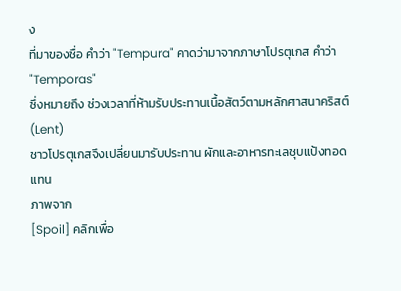ง
ที่มาของชื่อ คำว่า "Tempura" คาดว่ามาจากภาษาโปรตุเกส คำว่า "Temporas"
ซึ่งหมายถึง ช่วงเวลาที่ห้ามรับประทานเนื้อสัตว์ตามหลักศาสนาคริสต์ (Lent)
ชาวโปรตุเกสจึงเปลี่ยนมารับประทาน ผักและอาหารทะเลชุบแป้งทอดแทน
ภาพจาก
[Spoil] คลิกเพื่อ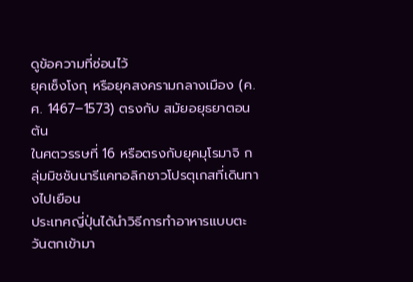ดูข้อความที่ซ่อนไว้
ยุคเซ็งโงกุ หรือยุคสงครามกลางเมือง (ค.ศ. 1467–1573) ตรงกับ สมัยอยุธยาตอนต้น
ในศตวรรษที่ 16 หรือตรงกับยุคมุโรมาจิ กลุ่มมิชชันนารีแคทอลิกชาวโปรตุเกสที่เดินทางไปเยือน
ประเทศญี่ปุ่นได้นำวิธีการทำอาหารแบบตะวันตกเข้ามา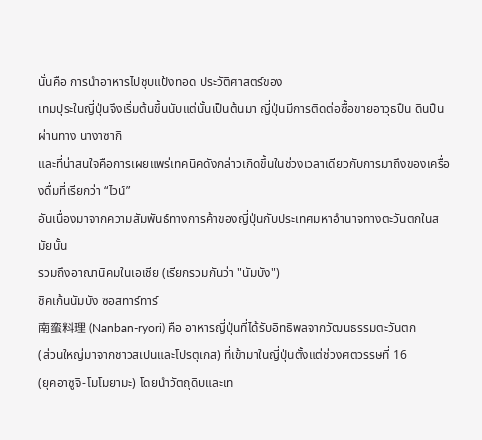นั่นคือ การนำอาหารไปชุบแป้งทอด ประวัติศาสตร์ของ
เทมปุระในญี่ปุ่นจึงเริ่มต้นขึ้นนับแต่นั้นเป็นต้นมา ญี่ปุ่นมีการติดต่อซื้อขายอาวุธปืน ดินปืนผ่านทาง นางาซากิ
และที่น่าสนใจคือการเผยแพร่เทคนิคดังกล่าวเกิดขึ้นในช่วงเวลาเดียวกับการมาถึงของเครื่องดื่มที่เรียกว่า “ไวน์”
อันเนื่องมาจากความสัมพันธ์ทางการค้าของญี่ปุ่นกับประเทศมหาอำนาจทางตะวันตกในสมัยนั้น
รวมถึงอาณานิคมในเอเชีย (เรียกรวมกันว่า "นัมบัง")
ชิคเก้นนัมบัง ซอสทาร์ทาร์
南蛮料理 (Nanban-ryori) คือ อาหารญี่ปุ่นที่ได้รับอิทธิพลจากวัฒนธรรมตะวันตก
(ส่วนใหญ่มาจากชาวสเปนและโปรตุเกส) ที่เข้ามาในญี่ปุ่นตั้งแต่ช่วงศตวรรษที่ 16
(ยุคอาซูจิ-โมโมยามะ) โดยนำวัตถุดิบและเท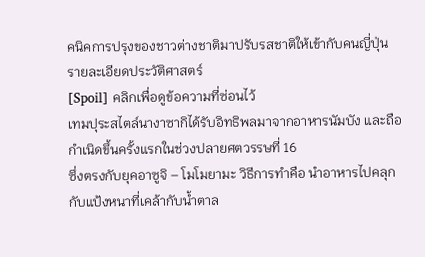คนิคการปรุงของชาวต่างชาติมาปรับรสชาติให้เข้ากับคนญี่ปุ่น
รายละเอียดประวัติศาสตร์
[Spoil] คลิกเพื่อดูข้อความที่ซ่อนไว้
เทมปุระสไตล์นางาซากิได้รับอิทธิพลมาจากอาหารนัมบัง และถือกำเนิดขึ้นครั้งแรกในช่วงปลายศตวรรษที่ 16
ซึ่งตรงกับยุคอาซูจิ – โมโมยามะ วิธีการทำคือ นำอาหารไปคลุกกับแป้งหนาที่เคล้ากับน้ำตาล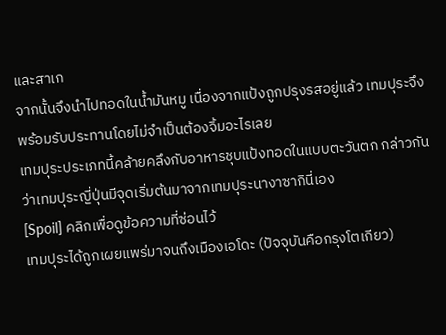และสาเก
จากนั้นจึงนำไปทอดในน้ำมันหมู เนื่องจากแป้งถูกปรุงรสอยู่แล้ว เทมปุระจึงพร้อมรับประทานโดยไม่จำเป็นต้องจิ้มอะไรเลย
เทมปุระประเภทนี้คล้ายคลึงกับอาหารชุบแป้งทอดในแบบตะวันตก กล่าวกันว่าเทมปุระญี่ปุ่นมีจุดเริ่มต้นมาจากเทมปุระนางาซากินี่เอง
[Spoil] คลิกเพื่อดูข้อความที่ซ่อนไว้
เทมปุระได้ถูกเผยแพร่มาจนถึงเมืองเอโดะ (ปัจจุบันคือกรุงโตเกียว)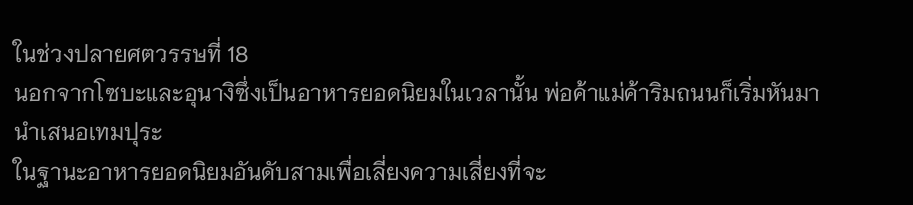ในช่วงปลายศตวรรษที่ 18
นอกจากโซบะและอุนางิซึ่งเป็นอาหารยอดนิยมในเวลานั้น พ่อค้าแม่ค้าริมถนนก็เริ่มหันมานำเสนอเทมปุระ
ในฐานะอาหารยอดนิยมอันดับสามเพื่อเลี่ยงความเสี่ยงที่จะ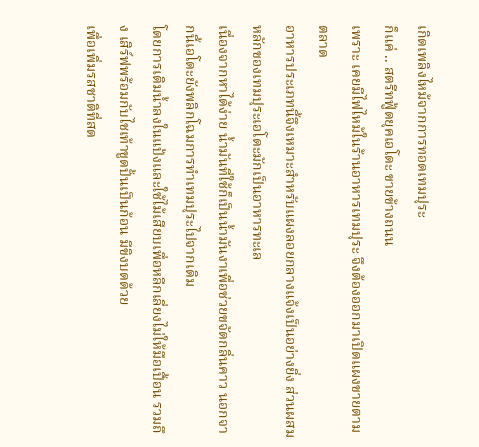เกิดเพลิงไหม้จากการทอดเทมปุระ
ก็แค่ .. สตรีทฟู้ดยุคเอโดะ ขายข้างถนน
เพราะ เคยมีไฟไหม้ในร้านอาหารเทมปุระ จึงต้องออกมาเปิดแผงขายตามตลาด
อาหารประเภทนี้จึงเหมาะสำหรับแผงลอยกลางแจ้งเป็นอย่างยิ่ง ส่วนผสมหลักของเทมปุระเอโดะมักเป็นอาหารทะเล
เนื่องจากหาได้ง่าย น้ำมันที่ใช้ก็เป็นน้ำมันงาเพื่อช่วยขจัดกลิ่นคาว นอกจากนี้เอโดะยังพลิกโฉมการทำเทมปุระไปจากเดิม
โดยการเติมน้ำลงในแป้งและใช้ไม้เสียบเพื่อหลีกเลี่ยงไม่ให้มือเปื้อน รวมถึง เสิร์ฟพร้อมกับไชเท้าขูดปั้นเป็นก้อน มีขิงบดด้วย
เพื่อเพิ่มรสชาติที่สด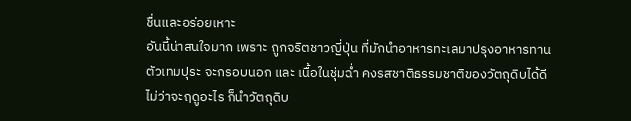ชื่นและอร่อยเหาะ
อันนี้น่าสนใจมาก เพราะ ถูกจริตชาวญี่ปุ่น ที่มักนำอาหารทะเลมาปรุงอาหารทาน
ตัวเทมปุระ จะกรอบนอก และ เนื้อในชุ่มฉ่ำ คงรสชาติธรรมชาติของวัตถุดิบได้ดี
ไม่ว่าจะฤดูอะไร ก็นำวัตถุดิบ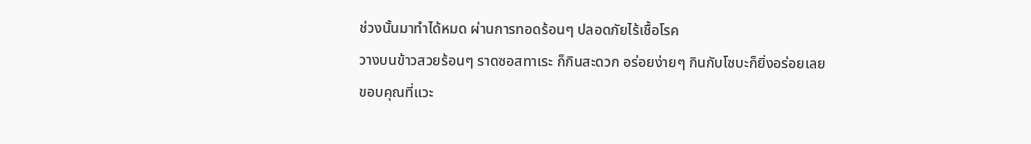ช่วงนั้นมาทำได้หมด ผ่านการทอดร้อนๆ ปลอดภัยไร้เชื้อโรค
วางบนข้าวสวยร้อนๆ ราดซอสทาเระ ก็กินสะดวก อร่อยง่ายๆ กินกับโซบะก็ยิ่งอร่อยเลย
ขอบคุณที่แวะ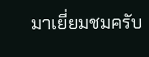มาเยี่ยมชมครับ